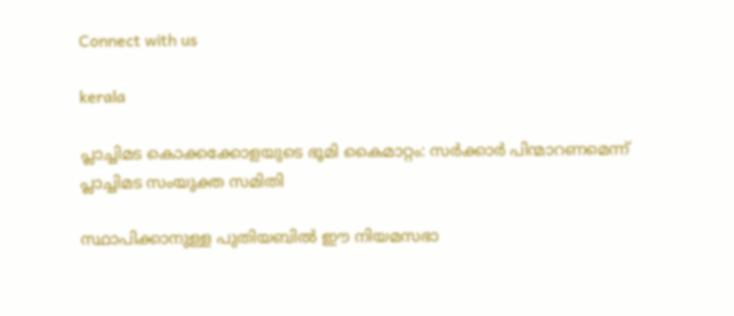Connect with us

kerala

പ്ലാച്ചിമട കൊക്കക്കോളയുടെ ഭൂമി കൈമാറ്റം: സര്‍ക്കാര്‍ പിന്മാറണമെന്ന് പ്ലാച്ചിമട സംയുക്ത സമിതി

സ്ഥാപിക്കാനുള്ള പുതിയബില്‍ ഈ നിയമസഭാ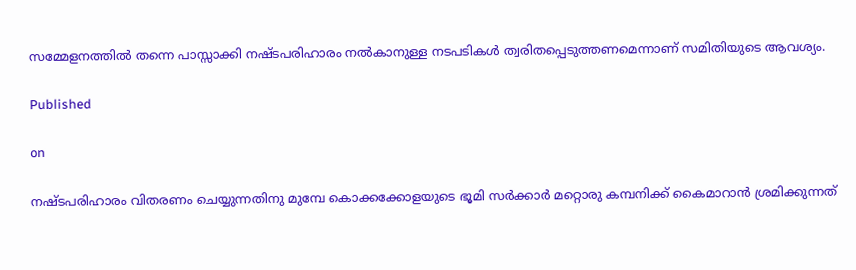സമ്മേളനത്തില്‍ തന്നെ പാസ്സാക്കി നഷ്ടപരിഹാരം നല്‍കാനുള്ള നടപടികള്‍ ത്വരിതപ്പെടുത്തണമെന്നാണ് സമിതിയുടെ ആവശ്യം.

Published

on

നഷ്ടപരിഹാരം വിതരണം ചെയ്യുന്നതിനു മുമ്പേ കൊക്കക്കോളയുടെ ഭൂമി സര്‍ക്കാര്‍ മറ്റൊരു കമ്പനിക്ക് കൈമാറാന്‍ ശ്രമിക്കുന്നത്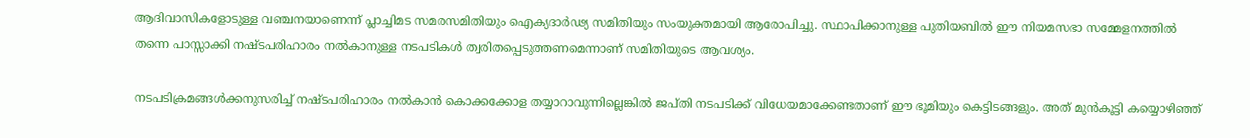ആദിവാസികളോടുള്ള വഞ്ചനയാണെന്ന് പ്ലാച്ചിമട സമരസമിതിയും ഐക്യദാര്‍ഢ്യ സമിതിയും സംയുക്തമായി ആരോപിച്ചു. സ്ഥാപിക്കാനുള്ള പുതിയബില്‍ ഈ നിയമസഭാ സമ്മേളനത്തില്‍ തന്നെ പാസ്സാക്കി നഷ്ടപരിഹാരം നല്‍കാനുള്ള നടപടികള്‍ ത്വരിതപ്പെടുത്തണമെന്നാണ് സമിതിയുടെ ആവശ്യം.

നടപടിക്രമങ്ങള്‍ക്കനുസരിച്ച് നഷ്ടപരിഹാരം നല്‍കാന്‍ കൊക്കക്കോള തയ്യാറാവുന്നില്ലെങ്കില്‍ ജപ്തി നടപടിക്ക് വിധേയമാക്കേണ്ടതാണ് ഈ ഭൂമിയും കെട്ടിടങ്ങളും. അത് മുന്‍കൂട്ടി കയ്യൊഴിഞ്ഞ്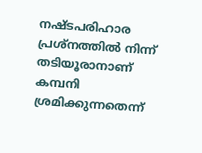നഷ്ടപരിഹാര പ്രശ്‌നത്തില്‍ നിന്ന് തടിയൂരാനാണ് കമ്പനി ശ്രമിക്കുന്നതെന്ന്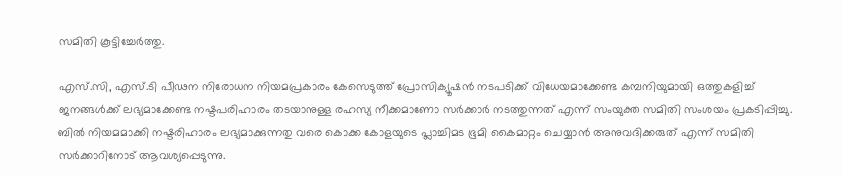സമിതി കൂട്ടിച്ചേര്‍ത്തു.

എസ്.സി, എസ്.ടി പീഢന നിരോധന നിയമപ്രകാരം കേസെടുത്ത് പ്രോസിക്യൂഷന്‍ നടപടിക്ക് വിധേയമാക്കേണ്ട കമ്പനിയുമായി ഒത്തുകളിച്ച് ജനങ്ങള്‍ക്ക് ലഭ്യമാക്കേണ്ട നഷ്ടപരിഹാരം തടയാനുള്ള രഹസ്യ നീക്കമാണോ സര്‍ക്കാര്‍ നടത്തുന്നത് എന്ന് സംയുക്ത സമിതി സംശയം പ്രകടിപ്പിച്ചു. ബില്‍ നിയമമാക്കി നഷ്ടരിഹാരം ലഭ്യമാക്കുന്നതു വരെ കൊക്ക കോളയുടെ പ്ലാച്ചിമട ഭൂമി കൈമാറ്റം ചെയ്യാന്‍ അനുവദിക്കരുത് എന്ന് സമിതി സര്‍ക്കാറിനോട് ആവശ്യപ്പെടുന്നു.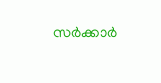സര്‍ക്കാര്‍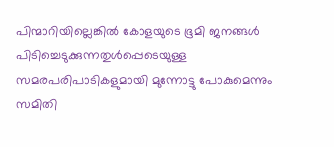പിന്മാറിയില്ലെങ്കില്‍ കോളയുടെ ഭൂമി ജനങ്ങള്‍ പിടിച്ചെടുക്കുന്നതുള്‍പ്പെടെയുള്ള സമരപരിപാടികളുമായി മുന്നോട്ടു പോകുമെന്നും സമിതി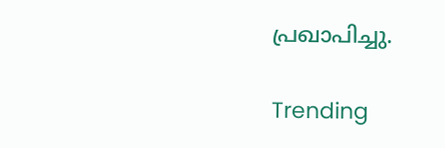പ്രഖാപിച്ചു.

Trending